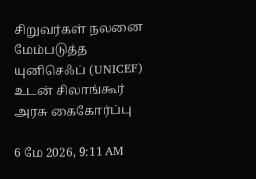சிறுவர்கள் நலனை மேம்படுத்த யுனிசெஃப் (UNICEF) உடன் சிலாங்கூர் அரசு கைகோர்ப்பு

6 மே 2026, 9:11 AM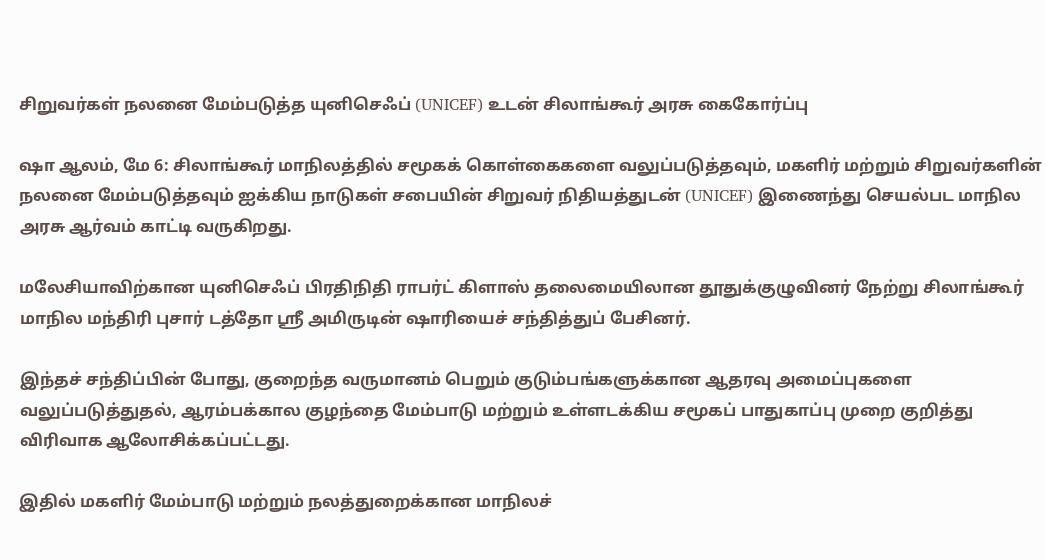சிறுவர்கள் நலனை மேம்படுத்த யுனிசெஃப் (UNICEF) உடன் சிலாங்கூர் அரசு கைகோர்ப்பு

ஷா ஆலம், மே 6: சிலாங்கூர் மாநிலத்தில் சமூகக் கொள்கைகளை வலுப்படுத்தவும், மகளிர் மற்றும் சிறுவர்களின் நலனை மேம்படுத்தவும் ஐக்கிய நாடுகள் சபையின் சிறுவர் நிதியத்துடன் (UNICEF) இணைந்து செயல்பட மாநில அரசு ஆர்வம் காட்டி வருகிறது.

மலேசியாவிற்கான யுனிசெஃப் பிரதிநிதி ராபர்ட் கிளாஸ் தலைமையிலான தூதுக்குழுவினர் நேற்று சிலாங்கூர் மாநில மந்திரி புசார் டத்தோ ஸ்ரீ அமிருடின் ஷாரியைச் சந்தித்துப் பேசினர்.

இந்தச் சந்திப்பின் போது, குறைந்த வருமானம் பெறும் குடும்பங்களுக்கான ஆதரவு அமைப்புகளை வலுப்படுத்துதல், ஆரம்பக்கால குழந்தை மேம்பாடு மற்றும் உள்ளடக்கிய சமூகப் பாதுகாப்பு முறை குறித்து விரிவாக ஆலோசிக்கப்பட்டது.

இதில் மகளிர் மேம்பாடு மற்றும் நலத்துறைக்கான மாநிலச்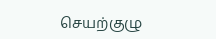செயற்குழு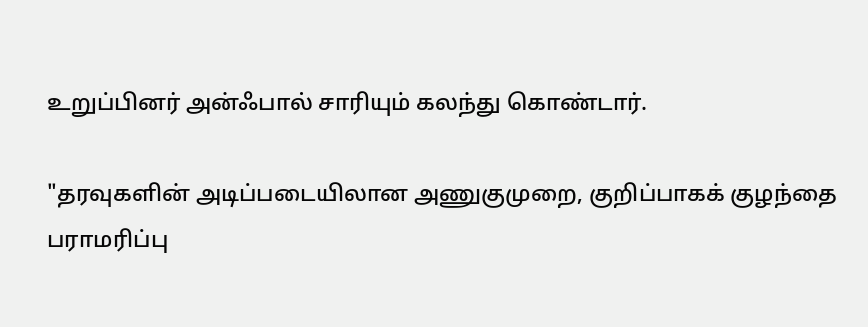உறுப்பினர் அன்ஃபால் சாரியும் கலந்து கொண்டார்.

"தரவுகளின் அடிப்படையிலான அணுகுமுறை, குறிப்பாகக் குழந்தை பராமரிப்பு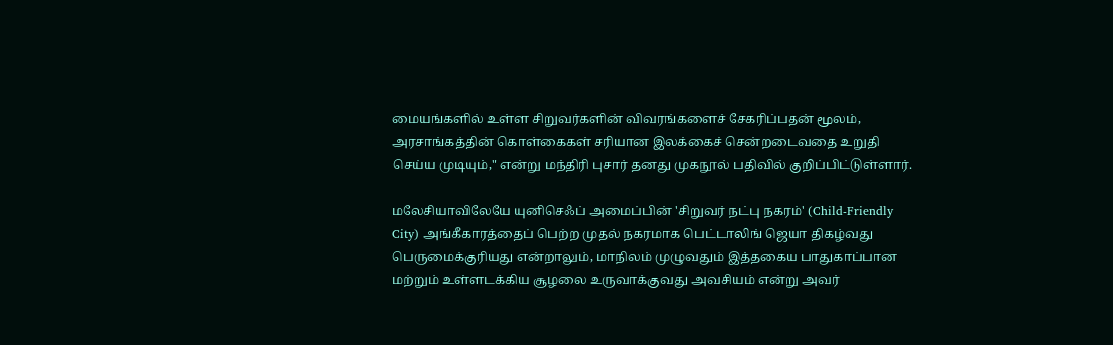மையங்களில் உள்ள சிறுவர்களின் விவரங்களைச் சேகரிப்பதன் மூலம், அரசாங்கத்தின் கொள்கைகள் சரியான இலக்கைச் சென்றடைவதை உறுதி செய்ய முடியும்," என்று மந்திரி புசார் தனது முகநூல் பதிவில் குறிப்பிட்டுள்ளார்.

மலேசியாவிலேயே யுனிசெஃப் அமைப்பின் 'சிறுவர் நட்பு நகரம்' (Child-Friendly City) அங்கீகாரத்தைப் பெற்ற முதல் நகரமாக பெட்டாலிங் ஜெயா திகழ்வது பெருமைக்குரியது என்றாலும், மாநிலம் முழுவதும் இத்தகைய பாதுகாப்பான மற்றும் உள்ளடக்கிய சூழலை உருவாக்குவது அவசியம் என்று அவர்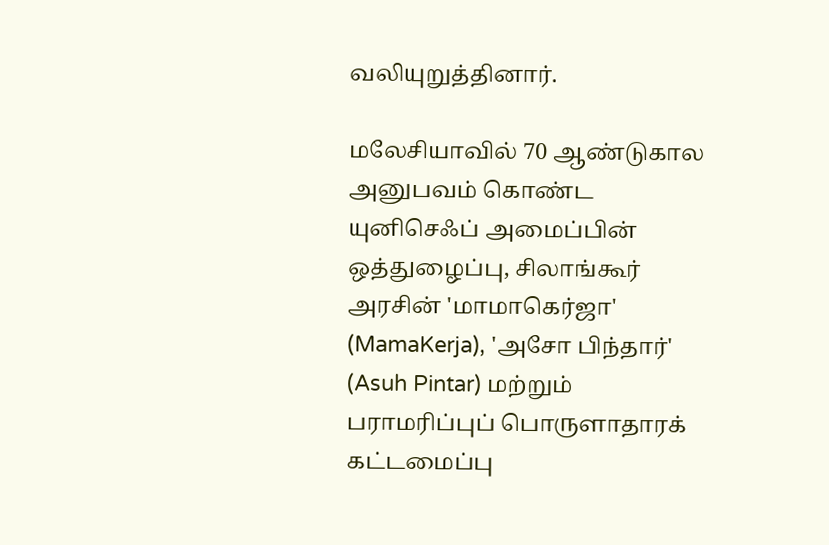வலியுறுத்தினார்.

மலேசியாவில் 70 ஆண்டுகால அனுபவம் கொண்ட யுனிசெஃப் அமைப்பின் ஒத்துழைப்பு, சிலாங்கூர் அரசின் 'மாமாகெர்ஜா' (MamaKerja), 'அசோ பிந்தார்' (Asuh Pintar) மற்றும் பராமரிப்புப் பொருளாதாரக் கட்டமைப்பு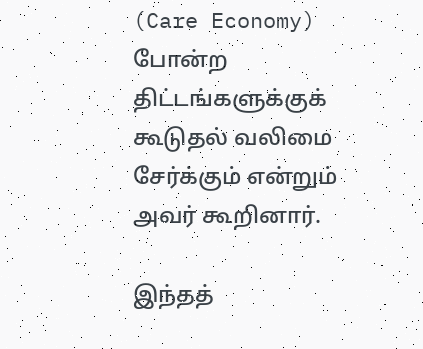(Care Economy) போன்ற திட்டங்களுக்குக் கூடுதல் வலிமை சேர்க்கும் என்றும் அவர் கூறினார்.

இந்தத்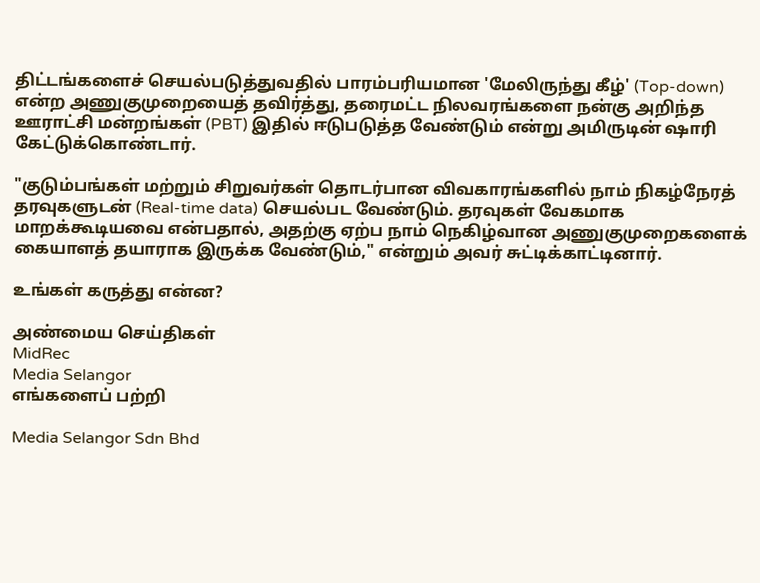திட்டங்களைச் செயல்படுத்துவதில் பாரம்பரியமான 'மேலிருந்து கீழ்' (Top-down) என்ற அணுகுமுறையைத் தவிர்த்து, தரைமட்ட நிலவரங்களை நன்கு அறிந்த ஊராட்சி மன்றங்கள் (PBT) இதில் ஈடுபடுத்த வேண்டும் என்று அமிருடின் ஷாரி கேட்டுக்கொண்டார்.

"குடும்பங்கள் மற்றும் சிறுவர்கள் தொடர்பான விவகாரங்களில் நாம் நிகழ்நேரத் தரவுகளுடன் (Real-time data) செயல்பட வேண்டும். தரவுகள் வேகமாக மாறக்கூடியவை என்பதால், அதற்கு ஏற்ப நாம் நெகிழ்வான அணுகுமுறைகளைக் கையாளத் தயாராக இருக்க வேண்டும்," என்றும் அவர் சுட்டிக்காட்டினார்.

உங்கள் கருத்து என்ன?

அண்மைய செய்திகள்
MidRec
Media Selangor
எங்களைப் பற்றி

Media Selangor Sdn Bhd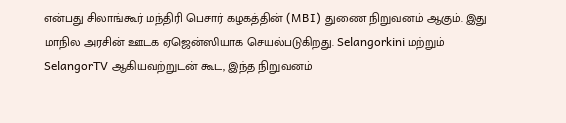என்பது சிலாங்கூர் மந்திரி பெசார் கழகத்தின் (MBI) துணை நிறுவனம் ஆகும். இது மாநில அரசின் ஊடக ஏஜென்ஸியாக செயல்படுகிறது. Selangorkini மற்றும் SelangorTV ஆகியவற்றுடன் கூட, இந்த நிறுவனம்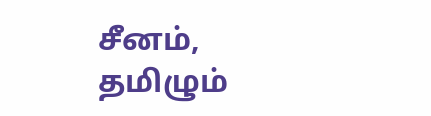சீனம், தமிழும்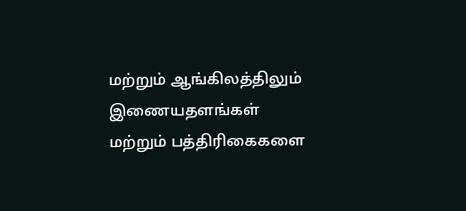மற்றும் ஆங்கிலத்திலும் இணையதளங்கள் மற்றும் பத்திரிகைகளை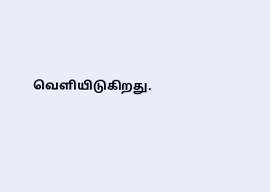வெளியிடுகிறது.